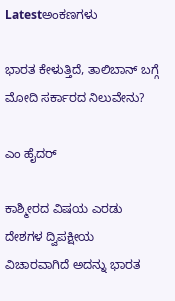Latestಅಂಕಣಗಳು

ಭಾರತ ಕೇಳುತ್ತಿದೆ, ತಾಲಿಬಾನ್ ಬಗ್ಗೆ ಮೋದಿ ಸರ್ಕಾರದ ನಿಲುವೇನು?

ಎಂ ಹೈದರ್

ಕಾಶ್ಮೀರದ ವಿಷಯ ಎರಡು ದೇಶಗಳ ದ್ವಿಪಕ್ಷೀಯ ವಿಚಾರವಾಗಿದೆ ಅದನ್ನು ಭಾರತ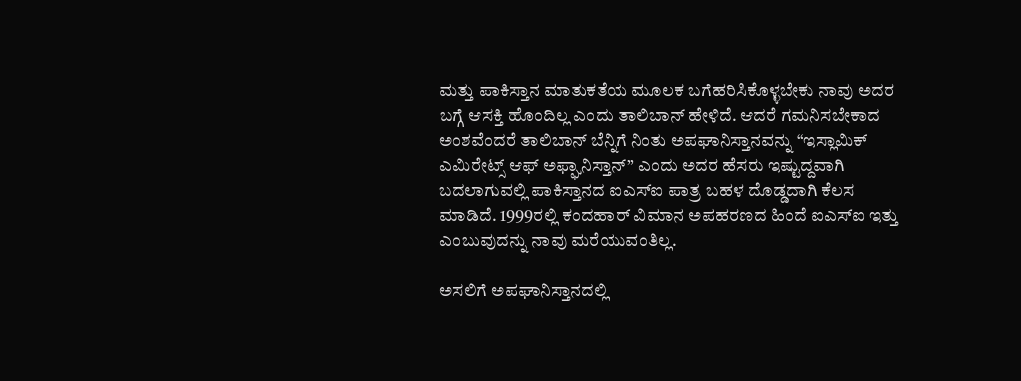ಮತ್ತು ಪಾಕಿಸ್ತಾನ ಮಾತುಕತೆಯ ಮೂಲಕ ಬಗೆಹರಿಸಿಕೊಳ್ಳಬೇಕು ನಾವು ಅದರ ಬಗ್ಗೆ ಆಸಕ್ತಿ ಹೊಂದಿಲ್ಲ ಎಂದು ತಾಲಿಬಾನ್ ಹೇಳಿದೆ. ಆದರೆ ಗಮನಿಸಬೇಕಾದ ಅಂಶವೆಂದರೆ ತಾಲಿಬಾನ್ ಬೆನ್ನಿಗೆ ನಿಂತು ಅಪಘಾನಿಸ್ತಾನವನ್ನು “ಇಸ್ಲಾಮಿಕ್ ಎಮಿರೇಟ್ಸ್ ಆಫ್ ಅಫ್ಘಾನಿಸ್ತಾನ್” ಎಂದು ಅದರ ಹೆಸರು ಇಷ್ಟುದ್ದವಾಗಿ ಬದಲಾಗುವಲ್ಲಿ ಪಾಕಿಸ್ತಾನದ ಐಎಸ್ಐ ಪಾತ್ರ ಬಹಳ ದೊಡ್ಡದಾಗಿ ಕೆಲಸ ಮಾಡಿದೆ. 1999ರಲ್ಲಿ ಕಂದಹಾರ್ ವಿಮಾನ ಅಪಹರಣದ ಹಿಂದೆ ಐಎಸ್ಐ ಇತ್ತು ಎಂಬುವುದನ್ನು ನಾವು ಮರೆಯುವಂತಿಲ್ಲ.

ಅಸಲಿಗೆ ಅಪಘಾನಿಸ್ತಾನದಲ್ಲಿ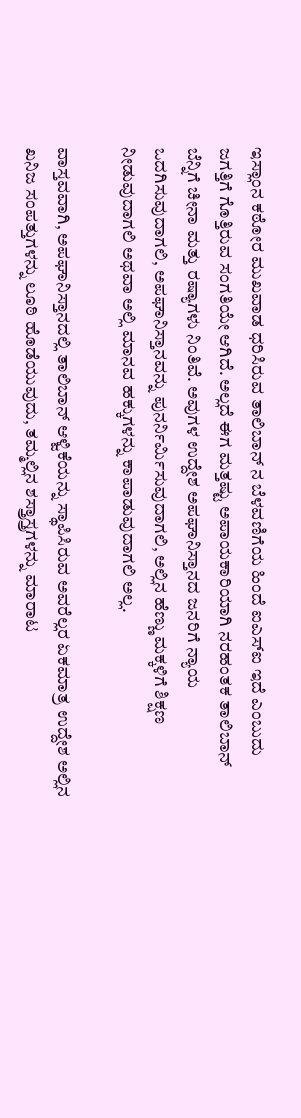ಇಸ್ಲಾಂನ ಕಠೋರ ಮುಖವಾಡ ಧರಿಸಿರುವ ತಾಲಿಬಾನ್ ನ ಬೆಳವಣಿಗೆಯ ಹಿಂದೆ ಐಎಸ್ಐ ಇದೆ ಎಂಬುದು ಜಗತ್ತಿಗೆ ಗೊತ್ತಿರುವ ಸಂಗತಿಯೇ ಆಗಿದೆ. ಅಲ್ಲದೆ ಈಗ ಮತ್ತಷ್ಟು ಅಪಾಯಕಾರಿಯಾಗಿ ನರಹಂತಕ ತಾಲಿಬಾನ್ ಬೆನ್ನಿಗೆ ಚೀನಾ ಮತ್ತು ರಷ್ಯಾಗಳು ನಿಂತಿವೆ. ಅವುಗಳ ಉದ್ದೇಶ ಅಪಘಾನಿಸ್ತಾನದ ಜನರಿಗೆ ನ್ಯಾಯ ಒದಗಿಸುವುದಾಗಲಿ, ಅಪಘಾನಿಸ್ತಾನವನ್ನು ಪುನರ್ನಿರ್ಮಿಸುವುದಾಗಲಿ, ಅಲ್ಲಿನ ಹೆಣ್ಣು ಮಕ್ಕಳಿಗೆ ಶಿಕ್ಷಣ ನೀಡುವುದಾಗಲಿ ಅಥವಾ ಅಲ್ಲಿ ಮಾನವ ಹಕ್ಕುಗಳನ್ನು ಕಾಪಾಡುವುದಾಗಲಿ ಅಲ್ಲ.

ವಾಸ್ತವವಾಗಿ, ಅಪಘಾನಿಸ್ತಾನದಲ್ಲಿ ತಾಲಿಬಾನ್ ಆಳ್ವಿಕೆಯನ್ನು ಸ್ಥಾಪಿಸಿರುವ ಅವರೆಲ್ಲರ ಏಕಮಾತ್ರ ಉದ್ದೇಶ ಅಲ್ಲಿನ ಖನಿಜ ಸಂಪತ್ತುಗಳನ್ನು ಲೂಠಿ ಹೊಡೆಯುವುದು, ತಮ್ಮಲ್ಲಿನ ಶಸ್ತ್ರಾಸ್ತ್ರಗಳನ್ನು ಮಾರಾಟ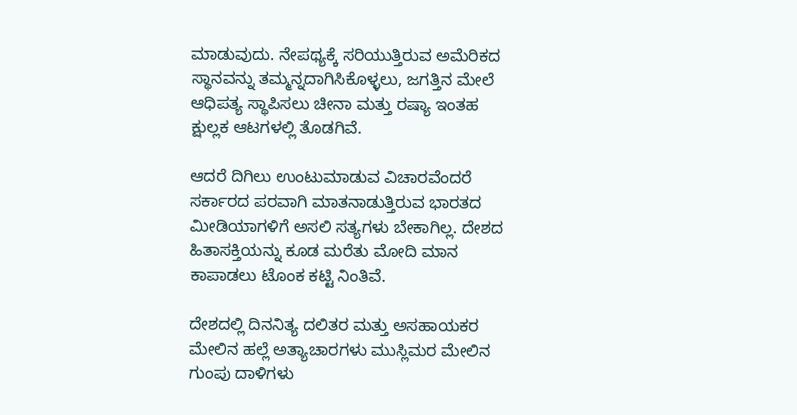ಮಾಡುವುದು. ನೇಪಥ್ಯಕ್ಕೆ ಸರಿಯುತ್ತಿರುವ ಅಮೆರಿಕದ ಸ್ಥಾನವನ್ನು ತಮ್ಮನ್ನದಾಗಿಸಿಕೊಳ್ಳಲು, ಜಗತ್ತಿನ ಮೇಲೆ ಆಧಿಪತ್ಯ ಸ್ಥಾಪಿಸಲು ಚೀನಾ ಮತ್ತು ರಷ್ಯಾ ಇಂತಹ ಕ್ಷುಲ್ಲಕ ಆಟಗಳಲ್ಲಿ ತೊಡಗಿವೆ.

ಆದರೆ ದಿಗಿಲು ಉಂಟುಮಾಡುವ ವಿಚಾರವೆಂದರೆ ಸರ್ಕಾರದ ಪರವಾಗಿ ಮಾತನಾಡುತ್ತಿರುವ ಭಾರತದ ಮೀಡಿಯಾಗಳಿಗೆ ಅಸಲಿ ಸತ್ಯಗಳು ಬೇಕಾಗಿಲ್ಲ. ದೇಶದ ಹಿತಾಸಕ್ತಿಯನ್ನು ಕೂಡ ಮರೆತು ಮೋದಿ ಮಾನ ಕಾಪಾಡಲು ಟೊಂಕ ಕಟ್ಟಿ ನಿಂತಿವೆ.

ದೇಶದಲ್ಲಿ ದಿನನಿತ್ಯ ದಲಿತರ ಮತ್ತು ಅಸಹಾಯಕರ ಮೇಲಿನ ಹಲ್ಲೆ ಅತ್ಯಾಚಾರಗಳು ಮುಸ್ಲಿಮರ ಮೇಲಿನ ಗುಂಪು ದಾಳಿಗಳು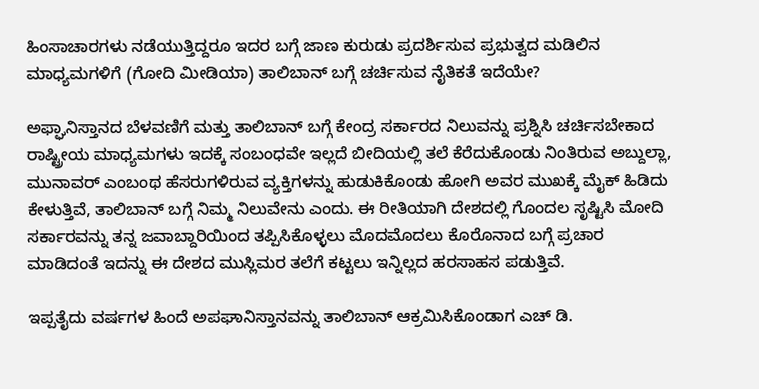ಹಿಂಸಾಚಾರಗಳು ನಡೆಯುತ್ತಿದ್ದರೂ ಇದರ ಬಗ್ಗೆ ಜಾಣ ಕುರುಡು ಪ್ರದರ್ಶಿಸುವ ಪ್ರಭುತ್ವದ ಮಡಿಲಿನ ಮಾಧ್ಯಮಗಳಿಗೆ (ಗೋದಿ ಮೀಡಿಯಾ) ತಾಲಿಬಾನ್ ಬಗ್ಗೆ ಚರ್ಚಿಸುವ ನೈತಿಕತೆ ಇದೆಯೇ?

ಅಫ್ಘಾನಿಸ್ತಾನದ ಬೆಳವಣಿಗೆ ಮತ್ತು ತಾಲಿಬಾನ್ ಬಗ್ಗೆ ಕೇಂದ್ರ ಸರ್ಕಾರದ ನಿಲುವನ್ನು ಪ್ರಶ್ನಿಸಿ ಚರ್ಚಿಸಬೇಕಾದ ರಾಷ್ಟ್ರೀಯ ಮಾಧ್ಯಮಗಳು ಇದಕ್ಕೆ ಸಂಬಂಧವೇ ಇಲ್ಲದೆ ಬೀದಿಯಲ್ಲಿ ತಲೆ ಕೆರೆದುಕೊಂಡು ನಿಂತಿರುವ ಅಬ್ದುಲ್ಲಾ, ಮುನಾವರ್ ಎಂಬಂಥ ಹೆಸರುಗಳಿರುವ ವ್ಯಕ್ತಿಗಳನ್ನು ಹುಡುಕಿಕೊಂಡು ಹೋಗಿ ಅವರ ಮುಖಕ್ಕೆ ಮೈಕ್ ಹಿಡಿದು ಕೇಳುತ್ತಿವೆ, ತಾಲಿಬಾನ್ ಬಗ್ಗೆ ನಿಮ್ಮ ನಿಲುವೇನು ಎಂದು. ಈ ರೀತಿಯಾಗಿ ದೇಶದಲ್ಲಿ ಗೊಂದಲ ಸೃಷ್ಟಿಸಿ ಮೋದಿ ಸರ್ಕಾರವನ್ನು ತನ್ನ ಜವಾಬ್ದಾರಿಯಿಂದ ತಪ್ಪಿಸಿಕೊಳ್ಳಲು ಮೊದಮೊದಲು ಕೊರೊನಾದ ಬಗ್ಗೆ ಪ್ರಚಾರ ಮಾಡಿದಂತೆ ಇದನ್ನು ಈ ದೇಶದ ಮುಸ್ಲಿಮರ ತಲೆಗೆ ಕಟ್ಟಲು ಇನ್ನಿಲ್ಲದ ಹರಸಾಹಸ ಪಡುತ್ತಿವೆ.

ಇಪ್ಪತೈದು ವರ್ಷಗಳ ಹಿಂದೆ ಅಪಘಾನಿಸ್ತಾನವನ್ನು ತಾಲಿಬಾನ್ ಆಕ್ರಮಿಸಿಕೊಂಡಾಗ ಎಚ್ ಡಿ.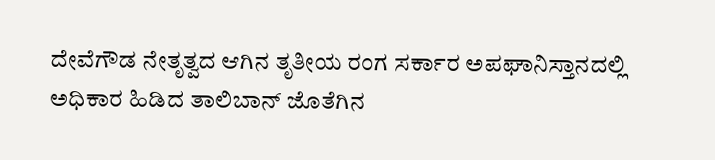ದೇವೆಗೌಡ ನೇತೃತ್ವದ ಆಗಿನ ತೃತೀಯ ರಂಗ ಸರ್ಕಾರ ಅಪಘಾನಿಸ್ತಾನದಲ್ಲಿ ಅಧಿಕಾರ ಹಿಡಿದ ತಾಲಿಬಾನ್ ಜೊತೆಗಿನ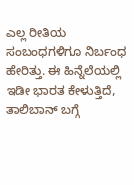ಎಲ್ಲ ರೀತಿಯ ಸಂಬಂಧಗಳಿಗೂ ನಿರ್ಬಂಧ ಹೇರಿತ್ತು. ಈ ಹಿನ್ನೆಲೆಯಲ್ಲಿ ಇಡೀ ಭಾರತ ಕೇಳುತ್ತಿದೆ, ತಾಲಿಬಾನ್ ಬಗ್ಗೆ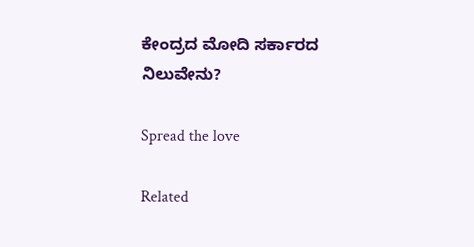ಕೇಂದ್ರದ ಮೋದಿ ಸರ್ಕಾರದ ನಿಲುವೇನು?

Spread the love

Related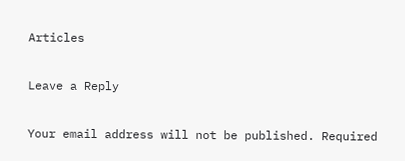Articles

Leave a Reply

Your email address will not be published. Required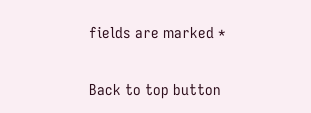fields are marked *

Back to top button